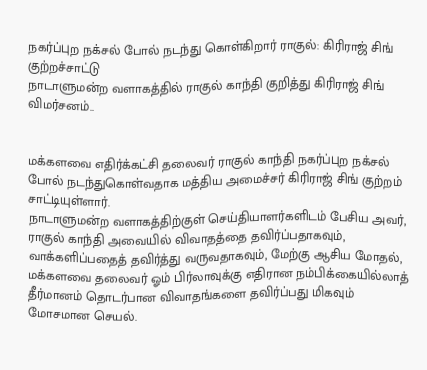நகர்ப்புற நக்சல் போல் நடந்து கொள்கிறார் ராகுல்: கிரிராஜ் சிங் குற்றச்சாட்டு
நாடாளுமன்ற வளாகத்தில் ராகுல் காந்தி குறித்து கிரிராஜ் சிங் விமர்சனம்..


மக்களவை எதிர்க்கட்சி தலைவர் ராகுல் காந்தி நகர்ப்புற நக்சல் போல் நடந்துகொள்வதாக மத்திய அமைச்சர் கிரிராஜ் சிங் குற்றம் சாட்டியுள்ளார்.
நாடாளுமன்ற வளாகத்திற்குள் செய்தியாளர்களிடம் பேசிய அவர்,
ராகுல் காந்தி அவையில் விவாதத்தை தவிர்ப்பதாகவும், வாக்களிப்பதைத் தவிர்த்து வருவதாகவும், மேற்கு ஆசிய மோதல், மக்களவை தலைவர் ஓம் பிர்லாவுக்கு எதிரான நம்பிக்கையில்லாத் தீர்மானம் தொடர்பான விவாதங்களை தவிர்ப்பது மிகவும் மோசமான செயல்.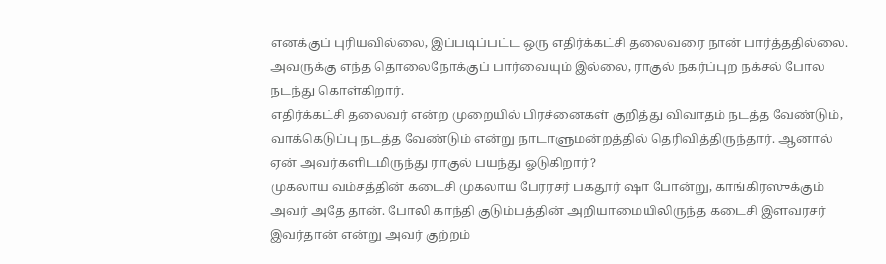எனக்குப் புரியவில்லை, இப்படிப்பட்ட ஒரு எதிர்க்கட்சி தலைவரை நான் பார்த்ததில்லை. அவருக்கு எந்த தொலைநோக்குப் பார்வையும் இல்லை, ராகுல் நகர்ப்புற நக்சல் போல நடந்து கொள்கிறார்.
எதிர்க்கட்சி தலைவர் என்ற முறையில் பிரச்னைகள் குறித்து விவாதம் நடத்த வேண்டும், வாக்கெடுப்பு நடத்த வேண்டும் என்று நாடாளுமன்றத்தில் தெரிவித்திருந்தார். ஆனால் ஏன் அவர்களிடமிருந்து ராகுல் பயந்து ஓடுகிறார்?
முகலாய வம்சத்தின் கடைசி முகலாய பேரரசர் பகதூர் ஷா போன்று, காங்கிரஸுக்கும் அவர் அதே தான். போலி காந்தி குடும்பத்தின் அறியாமையிலிருந்த கடைசி இளவரசர் இவர்தான் என்று அவர் குற்றம்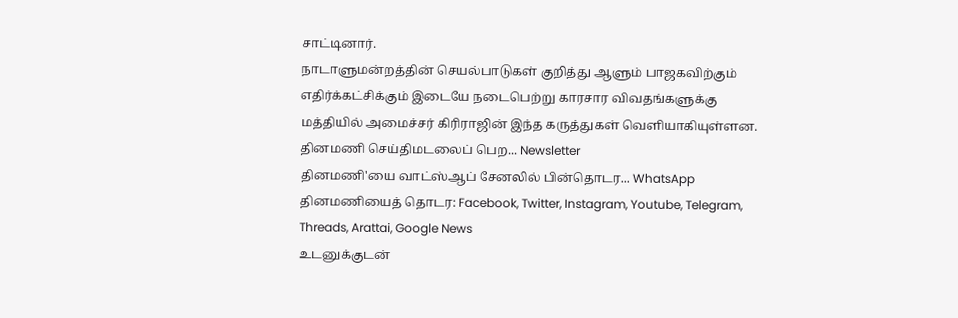சாட்டினார்.
நாடாளுமன்றத்தின் செயல்பாடுகள் குறித்து ஆளும் பாஜகவிற்கும் எதிர்க்கட்சிக்கும் இடையே நடைபெற்று காரசார விவதங்களுக்கு மத்தியில் அமைச்சர் கிரிராஜின் இந்த கருத்துகள் வெளியாகியுள்ளன.
தினமணி செய்திமடலைப் பெற... Newsletter
தினமணி'யை வாட்ஸ்ஆப் சேனலில் பின்தொடர... WhatsApp
தினமணியைத் தொடர: Facebook, Twitter, Instagram, Youtube, Telegram, Threads, Arattai, Google News
உடனுக்குடன்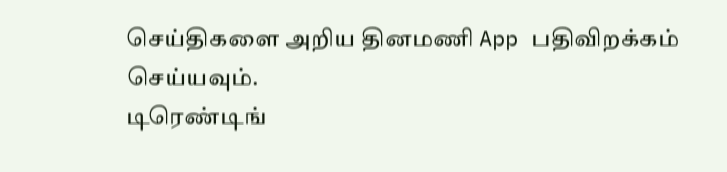செய்திகளை அறிய தினமணி App பதிவிறக்கம் செய்யவும்.
டிரெண்டிங்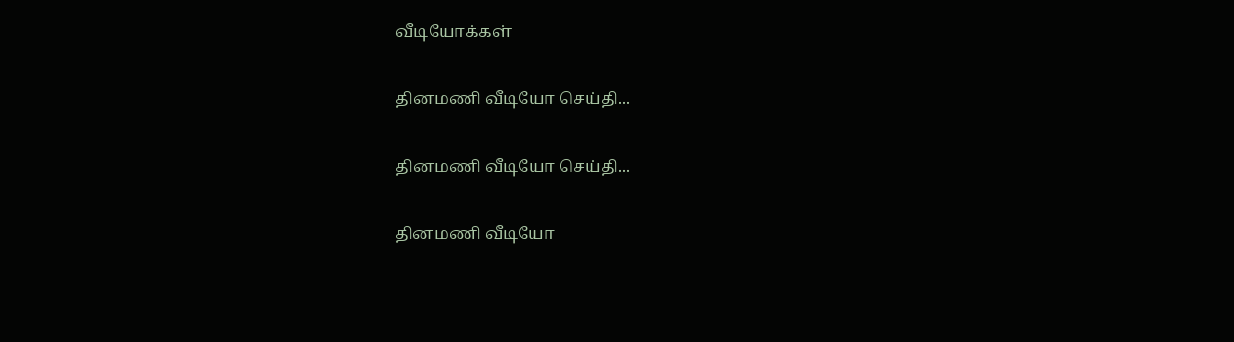வீடியோக்கள்

தினமணி வீடியோ செய்தி...

தினமணி வீடியோ செய்தி...

தினமணி வீடியோ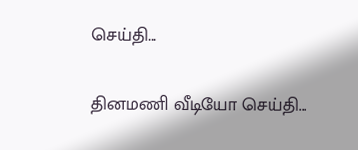செய்தி...

தினமணி வீடியோ செய்தி...